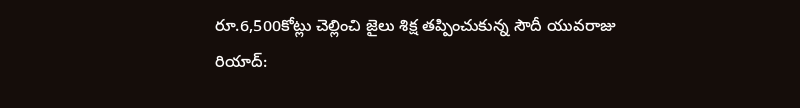రూ.6,500కోట్లు చెల్లించి జైలు శిక్ష తప్పించుకున్న సౌదీ యువరాజు
రియాద్: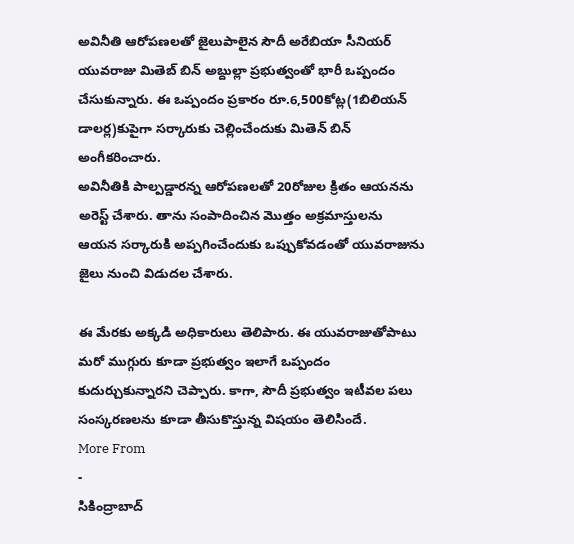అవినీతి ఆరోపణలతో జైలుపాలైన సౌదీ అరేబియా సీనియర్ యువరాజు మితెబ్ బిన్ అబ్దుల్లా ప్రభుత్వంతో భారీ ఒప్పందం చేసుకున్నారు. ఈ ఒప్పందం ప్రకారం రూ.6,500కోట్ల(1బిలియన్ డాలర్ల)కుపైగా సర్కారుకు చెల్లించేందుకు మితెన్ బిన్ అంగీకరించారు.
అవినీతికి పాల్పడ్డారన్న ఆరోపణలతో 20రోజుల క్రితం ఆయనను అరెస్ట్ చేశారు. తాను సంపాదించిన మొత్తం అక్రమాస్తులను ఆయన సర్కారుకి అప్పగించేందుకు ఒప్పుకోవడంతో యువరాజును జైలు నుంచి విడుదల చేశారు.

ఈ మేరకు అక్కడి అధికారులు తెలిపారు. ఈ యువరాజుతోపాటు మరో ముగ్గురు కూడా ప్రభుత్వం ఇలాగే ఒప్పందం కుదుర్చుకున్నారని చెప్పారు. కాగా, సౌదీ ప్రభుత్వం ఇటీవల పలు సంస్కరణలను కూడా తీసుకొస్తున్న విషయం తెలిసిందే.
More From
-
సికింద్రాబాద్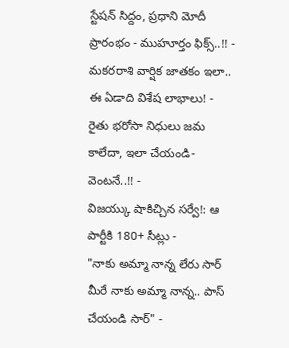స్టేషన్ సిద్దం, ప్రధాని మోదీ ప్రారంభం - ముహూర్తం ఫిక్స్..!! -
మకరరాశి వార్షిక జాతకం ఇలా.. ఈ ఏడాది విశేష లాభాలు! -
రైతు భరోసా నిధులు జమ కాలేదా, ఇలా చేయండి- వెంటనే..!! -
విజయ్కు షాకిచ్చిన సర్వే!: ఆ పార్టీకి 180+ సీట్లు -
"నాకు అమ్మా నాన్న లేరు సార్ మీరే నాకు అమ్మా నాన్న.. పాస్ చేయండి సార్" -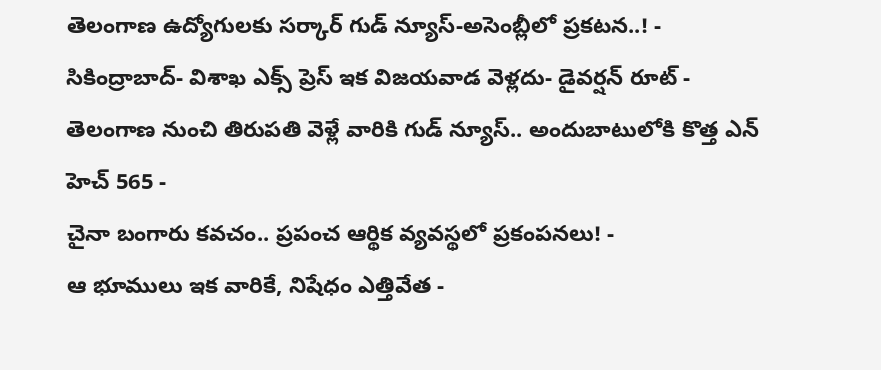తెలంగాణ ఉద్యోగులకు సర్కార్ గుడ్ న్యూస్-అసెంబ్లీలో ప్రకటన..! -
సికింద్రాబాద్- విశాఖ ఎక్స్ ప్రెస్ ఇక విజయవాడ వెళ్లదు- డైవర్షన్ రూట్ -
తెలంగాణ నుంచి తిరుపతి వెళ్లే వారికి గుడ్ న్యూస్.. అందుబాటులోకి కొత్త ఎన్ హెచ్ 565 -
చైనా బంగారు కవచం.. ప్రపంచ ఆర్థిక వ్యవస్థలో ప్రకంపనలు! -
ఆ భూములు ఇక వారికే, నిషేధం ఎత్తివేత -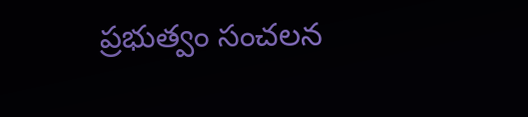ప్రభుత్వం సంచలన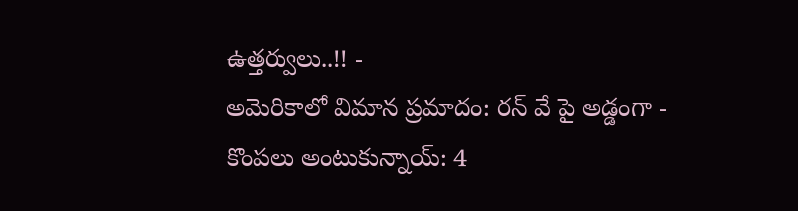ఉత్తర్వులు..!! -
అమెరికాలో విమాన ప్రమాదం: రన్ వే పై అడ్డంగా -
కొంపలు అంటుకున్నాయ్: 4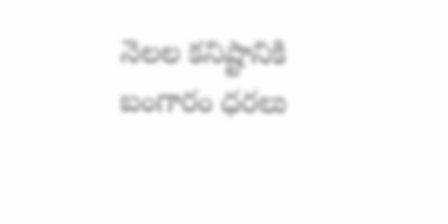నెలల కనిష్టానికి బంగారం ధరలు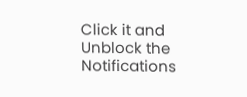Click it and Unblock the Notifications